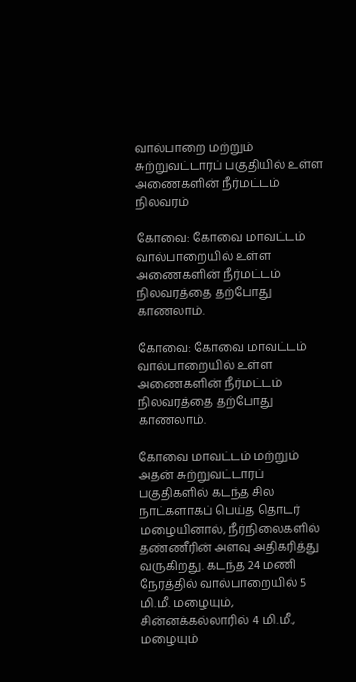வால்பாறை மற்றும் சுற்றுவட்டாரப் பகுதியில் உள்ள அணைகளின் நீர்மட்டம் நிலவரம்

கோவை: கோவை மாவட்டம் வால்பாறையில் உள்ள அணைகளின் நீர்மட்டம் நிலவரத்தை தற்போது காணலாம்.

கோவை: கோவை மாவட்டம் வால்பாறையில் உள்ள அணைகளின் நீர்மட்டம் நிலவரத்தை தற்போது காணலாம்.

கோவை மாவட்டம் மற்றும் அதன் சுற்றுவட்டாரப் பகுதிகளில் கடந்த சில நாட்களாகப் பெய்த தொடர் மழையினால், நீர்நிலைகளில் தண்ணீரின் அளவு அதிகரித்து வருகிறது. கடந்த 24 மணி நேரத்தில் வால்பாறையில் 5 மி.மீ. மழையும், சின்னக்கல்லாரில் 4 மி.மீ., மழையும்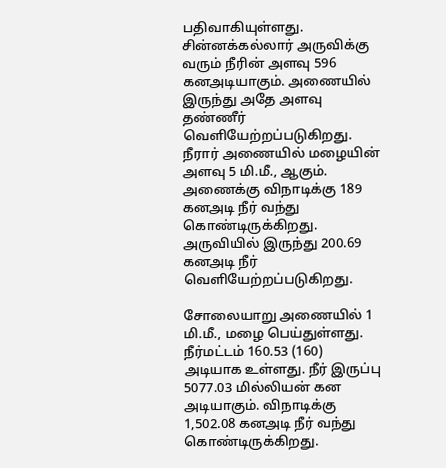பதிவாகியுள்ளது. சின்னக்கல்லார் அருவிக்கு வரும் நீரின் அளவு 596 கனஅடியாகும். அணையில் இருந்து அதே அளவு தண்ணீர் வெளியேற்றப்படுகிறது. நீரார் அணையில் மழையின் அளவு 5 மி.மீ., ஆகும். அணைக்கு விநாடிக்கு 189 கனஅடி நீர் வந்து கொண்டிருக்கிறது. அருவியில் இருந்து 200.69 கனஅடி நீர் வெளியேற்றப்படுகிறது.

சோலையாறு அணையில் 1 மி.மீ., மழை பெய்துள்ளது. நீர்மட்டம் 160.53 (160) அடியாக உள்ளது. நீர் இருப்பு 5077.03 மில்லியன் கன அடியாகும். விநாடிக்கு 1,502.08 கனஅடி நீர் வந்து கொண்டிருக்கிறது.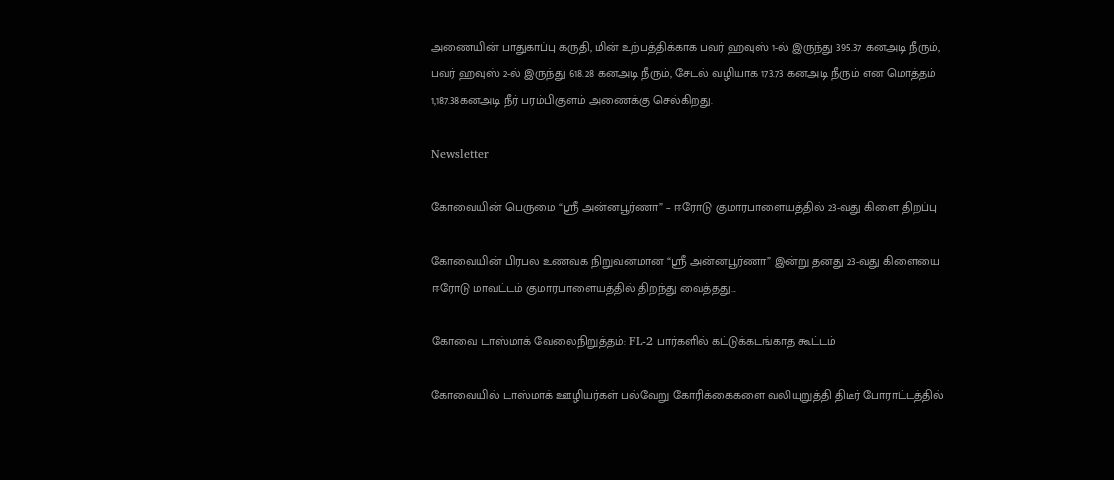அணையின் பாதுகாப்பு கருதி, மின் உற்பத்திக்காக பவர் ஹவுஸ் 1-ல் இருந்து 395.37 கனஅடி நீரும், பவர் ஹவுஸ் 2-ல் இருந்து 618.28 கனஅடி நீரும், சேடல் வழியாக 173.73 கனஅடி நீரும் என மொத்தம் 1,187.38கனஅடி நீர் பரம்பிகுளம் அணைக்கு செல்கிறது.

Newsletter

கோவையின் பெருமை “ஸ்ரீ அன்னபூர்ணா” – ஈரோடு குமாரபாளையத்தில் 23-வது கிளை திறப்பு

கோவையின் பிரபல உணவக நிறுவனமான “ஸ்ரீ அன்னபூர்ணா” இன்று தனது 23-வது கிளையை ஈரோடு மாவட்டம் குமாரபாளையத்தில் திறந்து வைத்தது...

கோவை டாஸ்மாக் வேலைநிறுத்தம்: FL-2 பார்களில் கட்டுக்கடங்காத கூட்டம்

கோவையில் டாஸ்மாக் ஊழியர்கள் பல்வேறு கோரிக்கைகளை வலியுறுத்தி திடீர் போராட்டத்தில்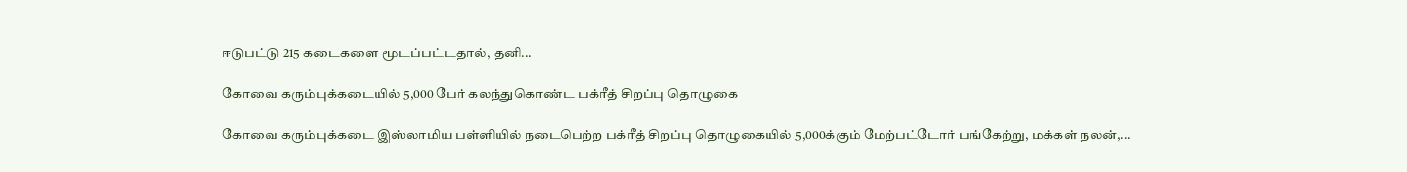ஈடுபட்டு 215 கடைகளை மூடப்பட்டதால், தனி...

கோவை கரும்புக்கடையில் 5,000 பேர் கலந்துகொண்ட பக்ரீத் சிறப்பு தொழுகை

கோவை கரும்புக்கடை இஸ்லாமிய பள்ளியில் நடைபெற்ற பக்ரீத் சிறப்பு தொழுகையில் 5,000க்கும் மேற்பட்டோர் பங்கேற்று, மக்கள் நலன்,...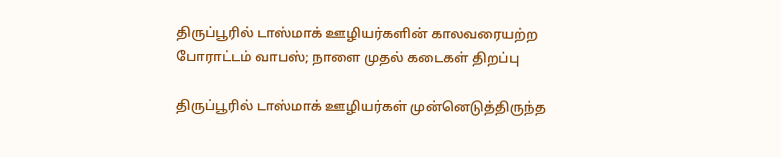திருப்பூரில் டாஸ்மாக் ஊழியர்களின் காலவரையற்ற போராட்டம் வாபஸ்; நாளை முதல் கடைகள் திறப்பு

திருப்பூரில் டாஸ்மாக் ஊழியர்கள் முன்னெடுத்திருந்த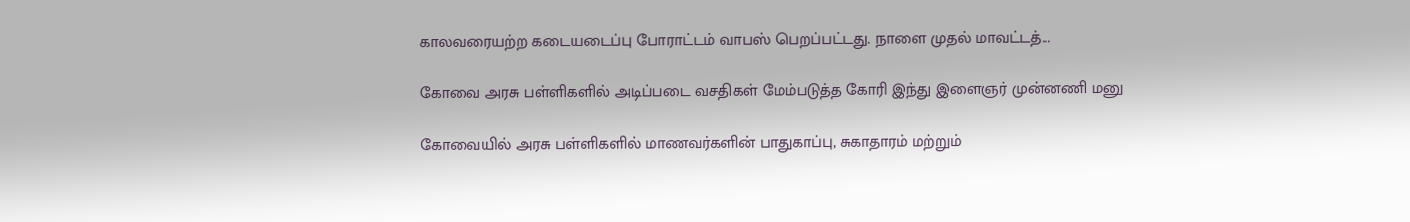காலவரையற்ற கடையடைப்பு போராட்டம் வாபஸ் பெறப்பட்டது. நாளை முதல் மாவட்டத்...

கோவை அரசு பள்ளிகளில் அடிப்படை வசதிகள் மேம்படுத்த கோரி இந்து இளைஞர் முன்னணி மனு

கோவையில் அரசு பள்ளிகளில் மாணவர்களின் பாதுகாப்பு, சுகாதாரம் மற்றும்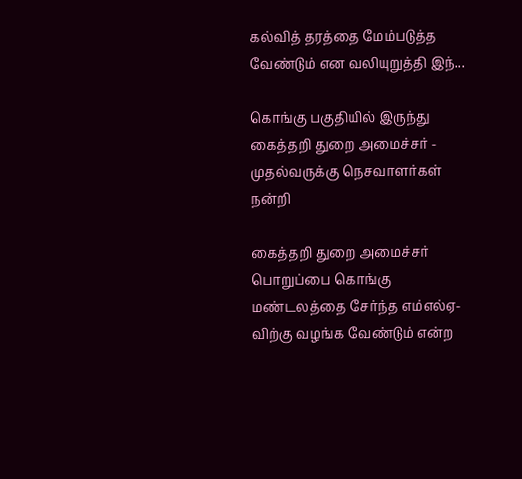கல்வித் தரத்தை மேம்படுத்த வேண்டும் என வலியுறுத்தி இந்...

கொங்கு பகுதியில் இருந்து கைத்தறி துறை அமைச்சர் - முதல்வருக்கு நெசவாளர்கள் நன்றி

கைத்தறி துறை அமைச்சர் பொறுப்பை கொங்கு மண்டலத்தை சேர்ந்த எம்எல்ஏ-விற்கு வழங்க வேண்டும் என்ற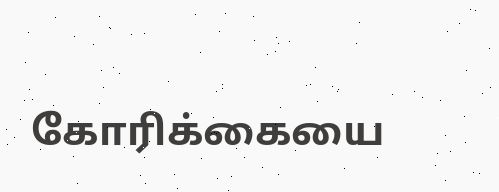கோரிக்கையை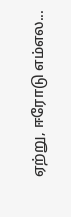ஏற்று, ஈரோடு எம்எல...